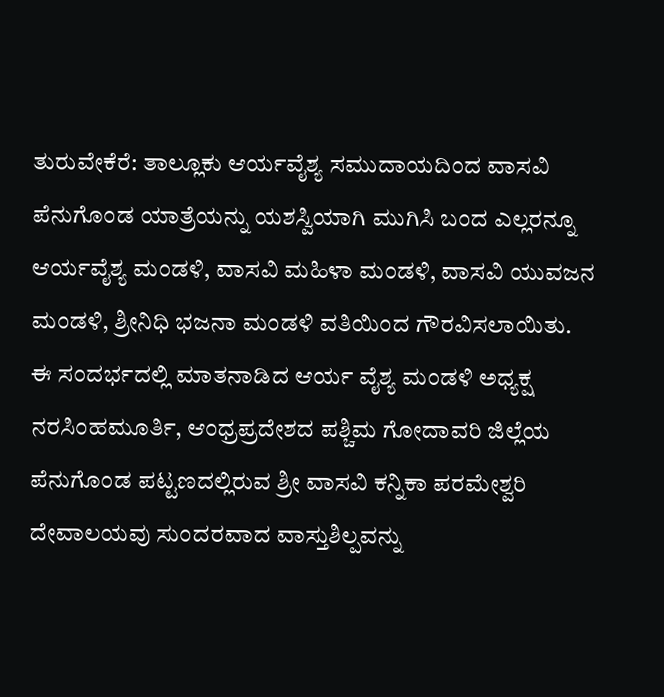ತುರುವೇಕೆರೆ: ತಾಲ್ಲೂಕು ಆರ್ಯವೈಶ್ಯ ಸಮುದಾಯದಿಂದ ವಾಸವಿ ಪೆನುಗೊಂಡ ಯಾತ್ರೆಯನ್ನು ಯಶಸ್ವಿಯಾಗಿ ಮುಗಿಸಿ ಬಂದ ಎಲ್ಲರನ್ನೂ ಆರ್ಯವೈಶ್ಯ ಮಂಡಳಿ, ವಾಸವಿ ಮಹಿಳಾ ಮಂಡಳಿ, ವಾಸವಿ ಯುವಜನ ಮಂಡಳಿ, ಶ್ರೀನಿಧಿ ಭಜನಾ ಮಂಡಳಿ ವತಿಯಿಂದ ಗೌರವಿಸಲಾಯಿತು.
ಈ ಸಂದರ್ಭದಲ್ಲಿ ಮಾತನಾಡಿದ ಆರ್ಯ ವೈಶ್ಯ ಮಂಡಳಿ ಅಧ್ಯಕ್ಷ ನರಸಿಂಹಮೂರ್ತಿ, ಆಂಧ್ರಪ್ರದೇಶದ ಪಶ್ಚಿಮ ಗೋದಾವರಿ ಜಿಲ್ಲೆಯ ಪೆನುಗೊಂಡ ಪಟ್ಟಣದಲ್ಲಿರುವ ಶ್ರೀ ವಾಸವಿ ಕನ್ನಿಕಾ ಪರಮೇಶ್ವರಿ ದೇವಾಲಯವು ಸುಂದರವಾದ ವಾಸ್ತುಶಿಲ್ಪವನ್ನು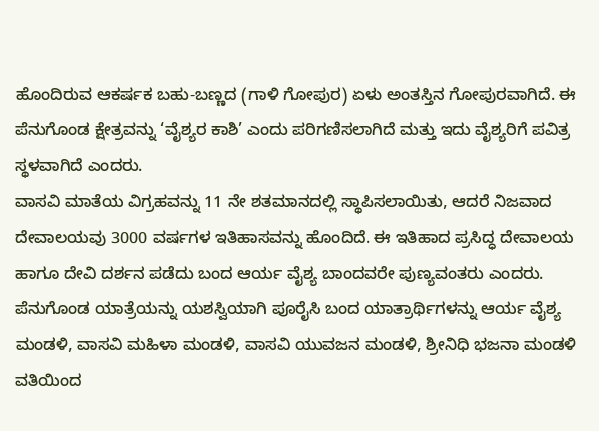ಹೊಂದಿರುವ ಆಕರ್ಷಕ ಬಹು-ಬಣ್ಣದ (ಗಾಳಿ ಗೋಪುರ) ಏಳು ಅಂತಸ್ತಿನ ಗೋಪುರವಾಗಿದೆ. ಈ ಪೆನುಗೊಂಡ ಕ್ಷೇತ್ರವನ್ನು ‘ವೈಶ್ಯರ ಕಾಶಿ’ ಎಂದು ಪರಿಗಣಿಸಲಾಗಿದೆ ಮತ್ತು ಇದು ವೈಶ್ಯರಿಗೆ ಪವಿತ್ರ ಸ್ಥಳವಾಗಿದೆ ಎಂದರು.
ವಾಸವಿ ಮಾತೆಯ ವಿಗ್ರಹವನ್ನು 11 ನೇ ಶತಮಾನದಲ್ಲಿ ಸ್ಥಾಪಿಸಲಾಯಿತು, ಆದರೆ ನಿಜವಾದ ದೇವಾಲಯವು 3000 ವರ್ಷಗಳ ಇತಿಹಾಸವನ್ನು ಹೊಂದಿದೆ. ಈ ಇತಿಹಾದ ಪ್ರಸಿದ್ಧ ದೇವಾಲಯ ಹಾಗೂ ದೇವಿ ದರ್ಶನ ಪಡೆದು ಬಂದ ಆರ್ಯ ವೈಶ್ಯ ಬಾಂದವರೇ ಪುಣ್ಯವಂತರು ಎಂದರು.
ಪೆನುಗೊಂಡ ಯಾತ್ರೆಯನ್ನು ಯಶಸ್ವಿಯಾಗಿ ಪೂರೈಸಿ ಬಂದ ಯಾತ್ರಾರ್ಥಿಗಳನ್ನು ಆರ್ಯ ವೈಶ್ಯ ಮಂಡಳಿ, ವಾಸವಿ ಮಹಿಳಾ ಮಂಡಳಿ, ವಾಸವಿ ಯುವಜನ ಮಂಡಳಿ, ಶ್ರೀನಿಧಿ ಭಜನಾ ಮಂಡಳಿ ವತಿಯಿಂದ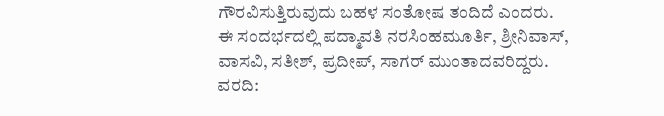ಗೌರವಿಸುತ್ತಿರುವುದು ಬಹಳ ಸಂತೋಷ ತಂದಿದೆ ಎಂದರು.
ಈ ಸಂದರ್ಭದಲ್ಲಿ ಪದ್ಮಾವತಿ ನರಸಿಂಹಮೂರ್ತಿ, ಶ್ರೀನಿವಾಸ್, ವಾಸವಿ, ಸತೀಶ್, ಪ್ರದೀಪ್, ಸಾಗರ್ ಮುಂತಾದವರಿದ್ದರು.
ವರದಿ: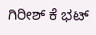ಗಿರೀಶ್ ಕೆ ಭಟ್